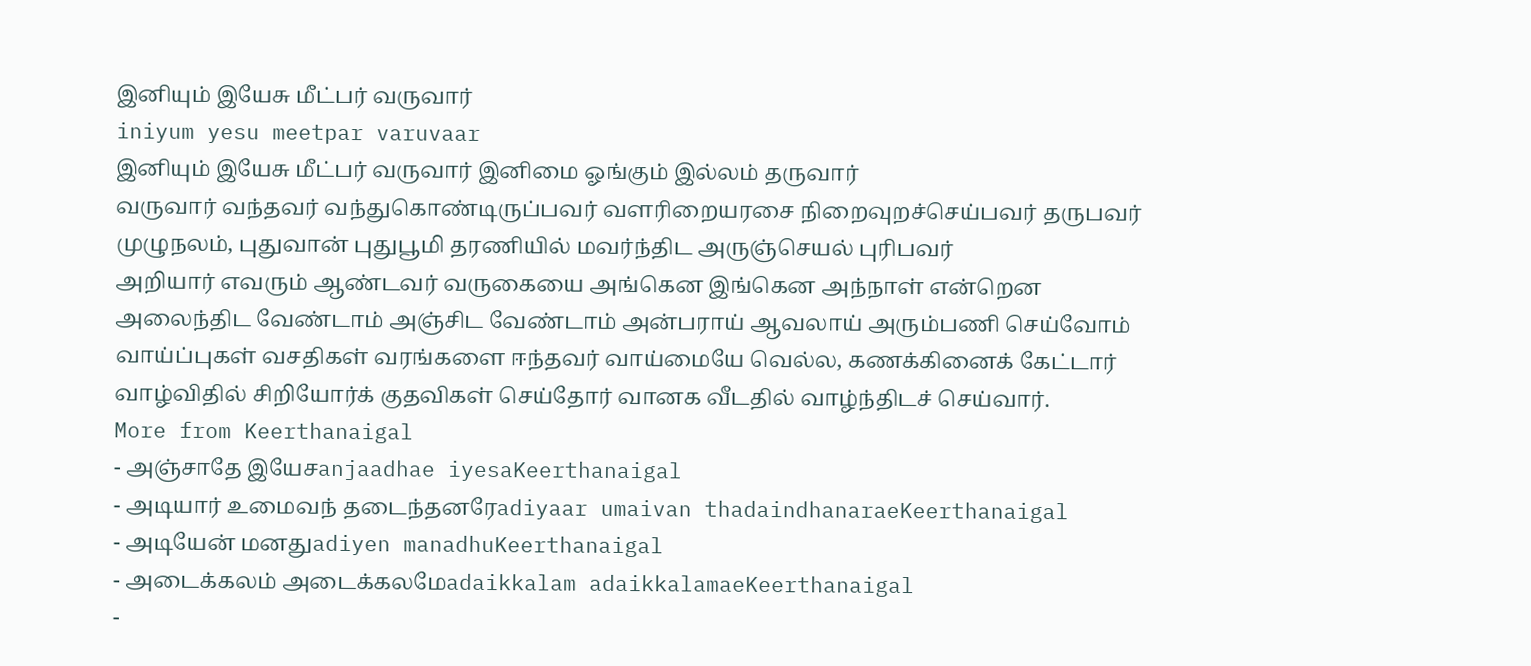இனியும் இயேசு மீட்பர் வருவார்
iniyum yesu meetpar varuvaar
இனியும் இயேசு மீட்பர் வருவார் இனிமை ஓங்கும் இல்லம் தருவார்
வருவார் வந்தவர் வந்துகொண்டிருப்பவர் வளரிறையரசை நிறைவுறச்செய்பவர் தருபவர் முழுநலம், புதுவான் புதுபூமி தரணியில் மவர்ந்திட அருஞ்செயல் புரிபவர்
அறியார் எவரும் ஆண்டவர் வருகையை அங்கென இங்கென அந்நாள் என்றென அலைந்திட வேண்டாம் அஞ்சிட வேண்டாம் அன்பராய் ஆவலாய் அரும்பணி செய்வோம்
வாய்ப்புகள் வசதிகள் வரங்களை ஈந்தவர் வாய்மையே வெல்ல, கணக்கினைக் கேட்டார் வாழ்விதில் சிறியோர்க் குதவிகள் செய்தோர் வானக வீடதில் வாழ்ந்திடச் செய்வார்.
More from Keerthanaigal
- அஞ்சாதே இயேசanjaadhae iyesaKeerthanaigal
- அடியார் உமைவந் தடைந்தனரேadiyaar umaivan thadaindhanaraeKeerthanaigal
- அடியேன் மனதுadiyen manadhuKeerthanaigal
- அடைக்கலம் அடைக்கலமேadaikkalam adaikkalamaeKeerthanaigal
-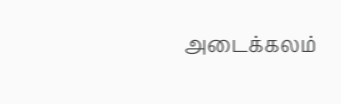அடைக்கலம்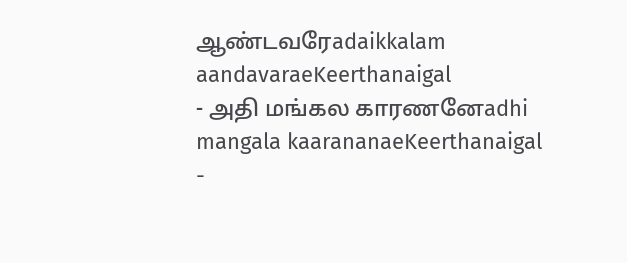ஆண்டவரேadaikkalam aandavaraeKeerthanaigal
- அதி மங்கல காரணனேadhi mangala kaarananaeKeerthanaigal
-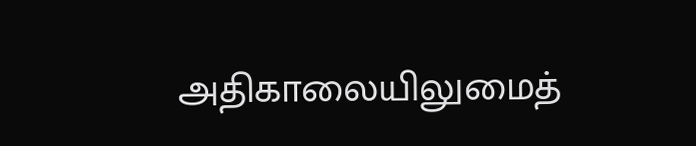அதிகாலையிலுமைத்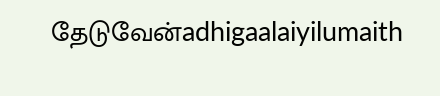தேடுவேன்adhigaalaiyilumaith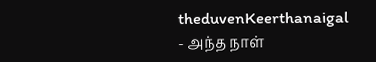theduvenKeerthanaigal
- அந்த நாள்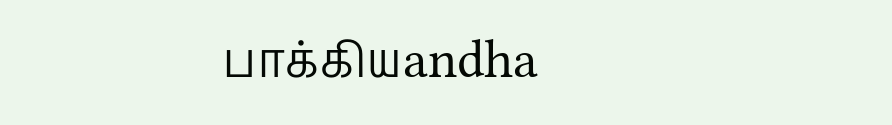பாக்கியandha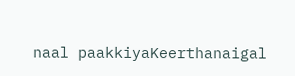naal paakkiyaKeerthanaigal